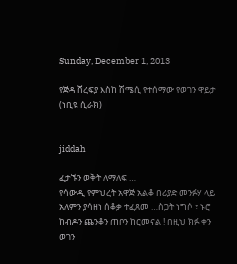Sunday, December 1, 2013

የጅዳ ሸረፍያ እስከ ሽሜሲ የተሰማው የወገን ዋይታ (ነቢዩ ሲራክ)


jiddah

ፈታኙን ወቅት ለማለፍ …
የሳውዲ የምህረት አዋጅ አልቆ በሪያድ መንፉሃ ላይ አለምን ያሳዘነ ሰቆቃ ተፈጸመ …ስጋት ነግሶ ፣ ኑሮ ከብዶን ጨንቆን ጠቦን ከርመናል ! በዚህ ክፉ ቀን ወገን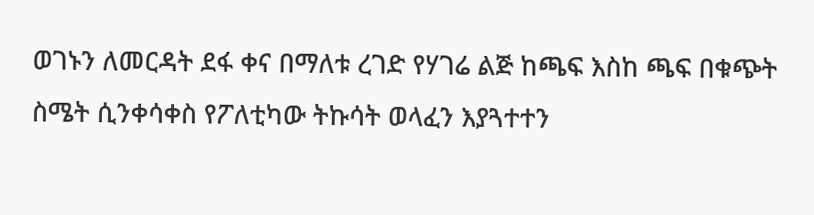ወገኑን ለመርዳት ደፋ ቀና በማለቱ ረገድ የሃገሬ ልጅ ከጫፍ እስከ ጫፍ በቁጭት ስሜት ሲንቀሳቀስ የፖለቲካው ትኩሳት ወላፈን እያጓተተን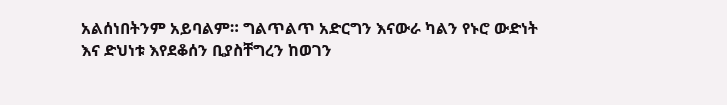አልሰነበትንም አይባልም። ግልጥልጥ አድርግን እናውራ ካልን የኑሮ ውድነት እና ድህነቱ እየደቆሰን ቢያስቸግረን ከወገን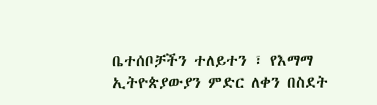ቤተሰቦቻችን ተለይተን ፣ የእማማ ኢትዮጵያውያን ምድር ለቀን በስደት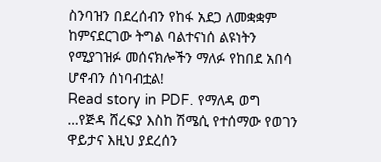ስንባዝን በደረሰብን የከፋ አደጋ ለመቋቋም ከምናደርገው ትግል ባልተናነሰ ልዩነትን የሚያገዝፉ መሰናክሎችን ማለፉ የከበደ አበሳ ሆኖብን ሰነባብቷል!
Read story in PDF. የማለዳ ወግ …የጅዳ ሸረፍያ እስከ ሽሜሲ የተሰማው የወገን ዋይታና እዚህ ያደረሰን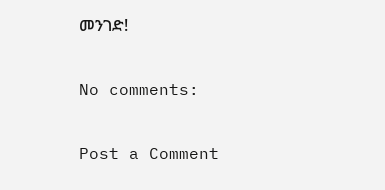መንገድ!

No comments:

Post a Comment